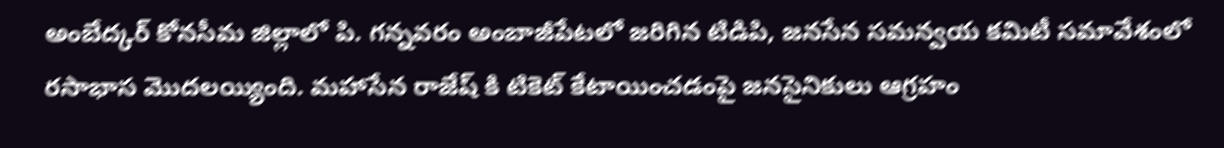అంబేద్కర్ కోనసీమ జిల్లాలో పి. గన్నవరం అంబాజీపేటలో జరిగిన టిడిపి, జనసేన సమన్వయ కమిటీ సమావేశంలో రసాభాస మొదలయ్యింది. మహాసేన రాజేష్ కి టికెట్ కేటాయించడంపై జనసైనికులు ఆగ్రహం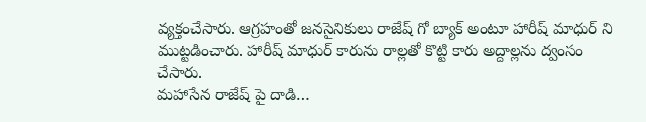వ్యక్తంచేసారు. ఆగ్రహంతో జనసైనికులు రాజేష్ గో బ్యాక్ అంటూ హారీష్ మాధుర్ ని ముట్టడించారు. హారీష్ మాధుర్ కారును రాల్లతో కొట్టి కారు అద్దాల్లను ద్వంసం చేసారు.
మహాసేన రాజేష్ పై దాడి…